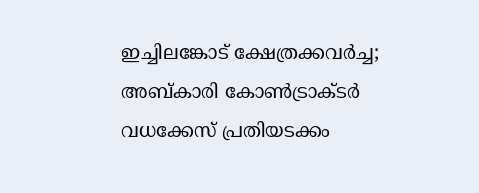ഇച്ചിലങ്കോട്‌ ക്ഷേത്രക്കവര്‍ച്ച; അബ്കാരി കോണ്‍ട്രാക്ടര്‍ വധക്കേസ്‌ പ്രതിയടക്കം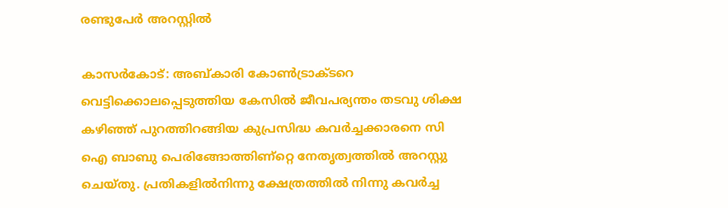രണ്ടുപേര്‍ അറസ്റ്റില്‍

കാസര്‍കോട്‌: അബ്കാരി കോണ്‍ട്രാക്ടറെ വെട്ടിക്കൊലപ്പെടുത്തിയ കേസില്‍ ജീവപര്യന്തം തടവു ശിക്ഷ കഴിഞ്ഞ്‌ പുറത്തിറങ്ങിയ കുപ്രസിദ്ധ കവര്‍ച്ചക്കാരനെ സി ഐ ബാബു പെരിങ്ങോത്തിണ്റ്റെ നേതൃത്വത്തില്‍ അറസ്റ്റു ചെയ്തു. പ്രതികളില്‍നിന്നു ക്ഷേത്രത്തില്‍ നിന്നു കവര്‍ച്ച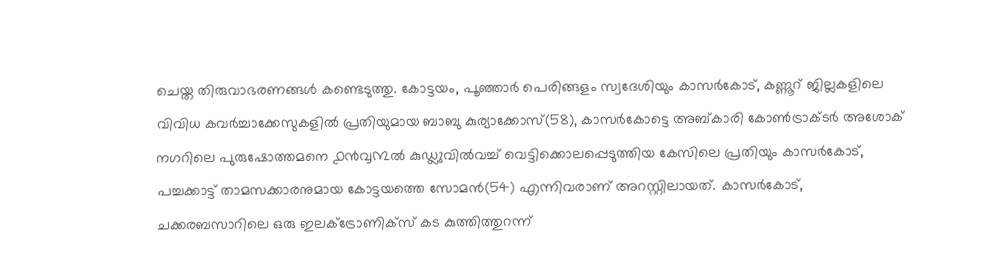ചെയ്ത തിരുവാഭരണങ്ങള്‍ കണ്ടെടുത്തു. കോട്ടയം, പൂഞ്ഞാര്‍ പെരിങ്ങളം സ്വദേശിയും കാസര്‍കോട്‌, കണ്ണൂറ്‍ ജില്ലകളിലെ വിവിധ കവര്‍ച്ചാക്കേസുകളില്‍ പ്രതിയുമായ ബാബു കുര്യാക്കോസ്‌(58), കാസര്‍കോട്ടെ അബ്കാരി കോണ്‍ട്രാക്ടര്‍ അശോക്‌ നഗറിലെ പുരുഷോത്തമനെ ൧൯൮൩ല്‍ കുഡ്ലുവില്‍വച്ച്‌ വെട്ടിക്കൊലപ്പെടുത്തിയ കേസിലെ പ്രതിയും കാസര്‍കോട്‌, പച്ചക്കാട്ട്‌ താമസക്കാരനുമായ കോട്ടയത്തെ സോമന്‍(54) എന്നിവരാണ്‌ അറസ്റ്റിലായത്‌. കാസര്‍കോട്‌, ചക്കരബസാറിലെ ഒരു ഇലക്ട്രോണിക്സ്‌ കട കുത്തിത്തുറന്ന്‌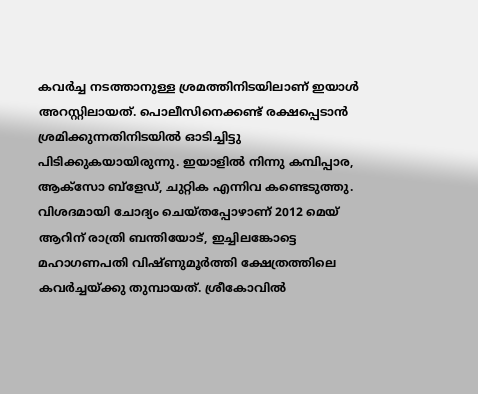കവര്‍ച്ച നടത്താനുള്ള ശ്രമത്തിനിടയിലാണ്‌ ഇയാള്‍ അറസ്റ്റിലായത്‌. പൊലീസിനെക്കണ്ട്‌ രക്ഷപ്പെടാന്‍ ശ്രമിക്കുന്നതിനിടയില്‍ ഓടിച്ചിട്ടു പിടിക്കുകയായിരുന്നു. ഇയാളില്‍ നിന്നു കമ്പിപ്പാര, ആക്സോ ബ്ളേഡ്‌, ചുറ്റിക എന്നിവ കണ്ടെടുത്തു. വിശദമായി ചോദ്യം ചെയ്തപ്പോഴാണ്‌ 2012 മെയ്‌ ആറിന്‌ രാത്രി ബന്തിയോട്‌, ഇച്ചിലങ്കോട്ടെ മഹാഗണപതി വിഷ്ണുമൂര്‍ത്തി ക്ഷേത്രത്തിലെ കവര്‍ച്ചയ്ക്കു തുമ്പായത്‌. ശ്രീകോവില്‍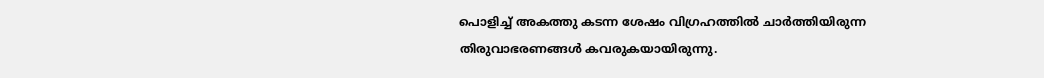പൊളിച്ച്‌ അകത്തു കടന്ന ശേഷം വിഗ്രഹത്തില്‍ ചാര്‍ത്തിയിരുന്ന തിരുവാഭരണങ്ങള്‍ കവരുകയായിരുന്നു.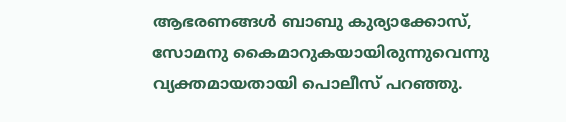ആഭരണങ്ങള്‍ ബാബു കുര്യാക്കോസ്‌, സോമനു കൈമാറുകയായിരുന്നുവെന്നു വ്യക്തമായതായി പൊലീസ്‌ പറഞ്ഞു.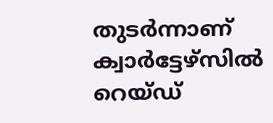തുടര്‍ന്നാണ്‌ ക്വാര്‍ട്ടേഴ്സില്‍ റെയ്ഡ്‌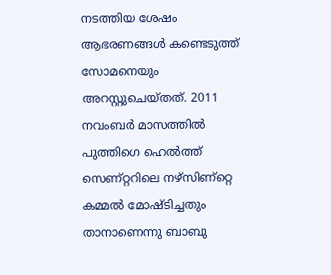നടത്തിയ ശേഷം ആഭരണങ്ങള്‍ കണ്ടെടുത്ത്‌ സോമനെയും അറസ്റ്റുചെയ്തത്‌. 2011 നവംബര്‍ മാസത്തില്‍ പുത്തിഗെ ഹെല്‍ത്ത്‌ സെണ്റ്ററിലെ നഴ്സിണ്റ്റെ കമ്മല്‍ മോഷ്ടിച്ചതും താനാണെന്നു ബാബു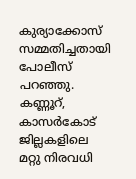കുര്യാക്കോസ്‌ സമ്മതിച്ചതായി പോലീസ്‌ പറഞ്ഞു. കണ്ണൂറ്‍, കാസര്‍കോട്‌ ജില്ലകളിലെ മറ്റു നിരവധി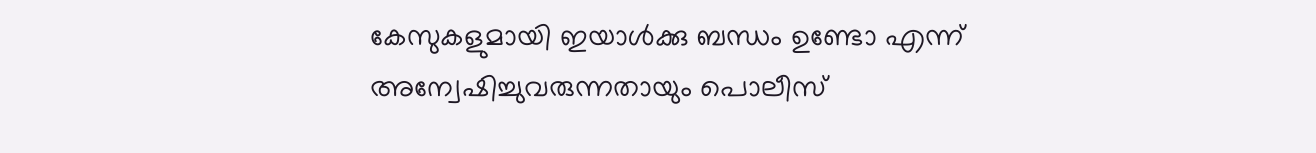കേസുകളുമായി ഇയാള്‍ക്കു ബന്ധം ഉണ്ടോ എന്ന്‌ അന്വേഷിച്ചുവരുന്നതായും പൊലീസ്‌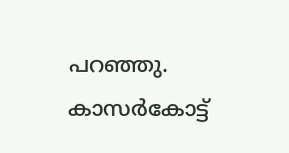പറഞ്ഞു. കാസര്‍കോട്ട്‌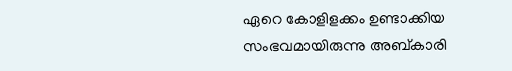ഏറെ കോളിളക്കം ഉണ്ടാക്കിയ സംഭവമായിരുന്നു അബ്കാരി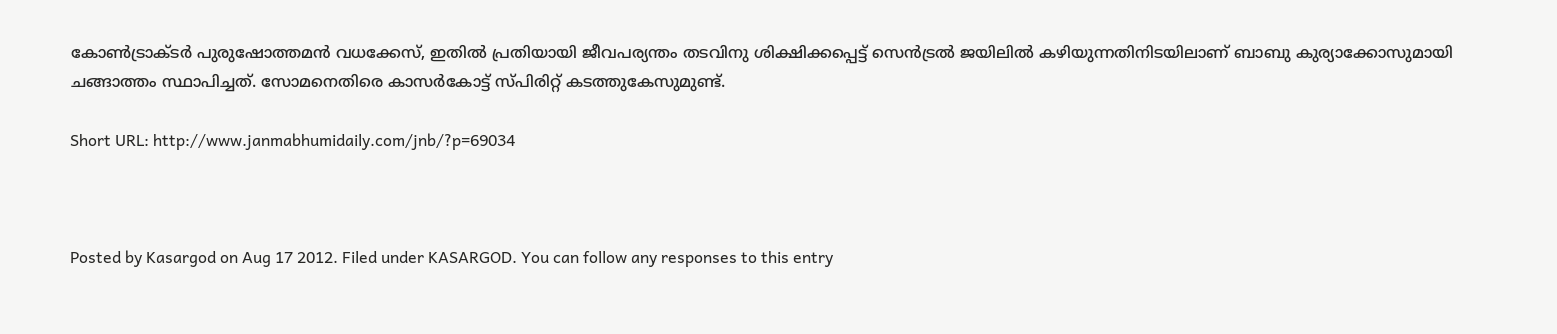കോണ്‍ട്രാക്ടര്‍ പുരുഷോത്തമന്‍ വധക്കേസ്‌, ഇതില്‍ പ്രതിയായി ജീവപര്യന്തം തടവിനു ശിക്ഷിക്കപ്പെട്ട്‌ സെന്‍ട്രല്‍ ജയിലില്‍ കഴിയുന്നതിനിടയിലാണ്‌ ബാബു കുര്യാക്കോസുമായി ചങ്ങാത്തം സ്ഥാപിച്ചത്‌. സോമനെതിരെ കാസര്‍കോട്ട്‌ സ്പിരിറ്റ്‌ കടത്തുകേസുമുണ്ട്‌.

Short URL: http://www.janmabhumidaily.com/jnb/?p=69034



Posted by Kasargod on Aug 17 2012. Filed under KASARGOD. You can follow any responses to this entry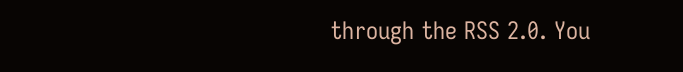through the RSS 2.0. You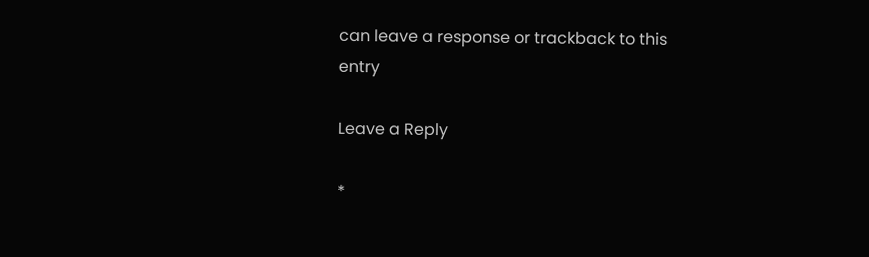can leave a response or trackback to this entry

Leave a Reply

*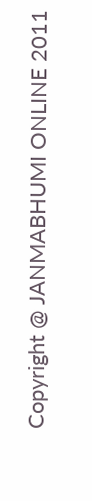Copyright @ JANMABHUMI ONLINE 2011